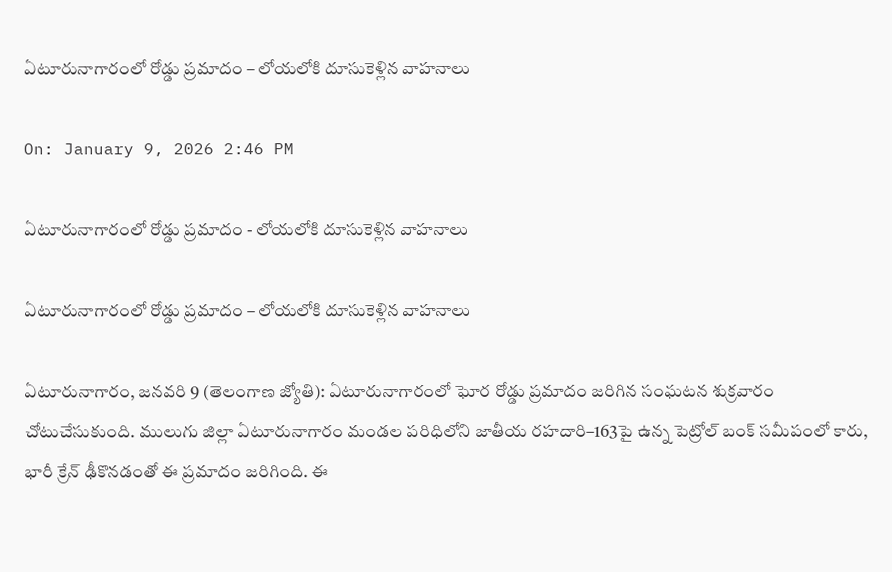ఏటూరునాగారంలో రోడ్డు ప్రమాదం – లోయలోకి దూసుకెళ్లిన వాహనాలు

On: January 9, 2026 2:46 PM

ఏటూరునాగారంలో రోడ్డు ప్రమాదం - లోయలోకి దూసుకెళ్లిన వాహనాలు

ఏటూరునాగారంలో రోడ్డు ప్రమాదం – లోయలోకి దూసుకెళ్లిన వాహనాలు

ఏటూరునాగారం, జనవరి 9 (తెలంగాణ జ్యోతి): ఏటూరునాగారంలో ఘోర రోడ్డు ప్రమాదం జరిగిన సంఘటన శుక్రవారం చోటుచేసుకుంది. ములుగు జిల్లా ఏటూరునాగారం మండల పరిధిలోని జాతీయ రహదారి–163పై ఉన్న పెట్రోల్ బంక్ సమీపంలో కారు, భారీ క్రేన్ ఢీకొనడంతో ఈ ప్రమాదం జరిగింది. ఈ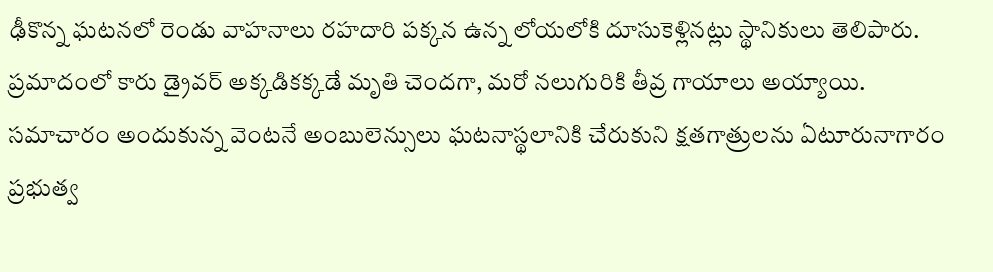ఢీకొన్న ఘటనలో రెండు వాహనాలు రహదారి పక్కన ఉన్న లోయలోకి దూసుకెళ్లినట్లు స్థానికులు తెలిపారు. ప్రమాదంలో కారు డ్రైవర్ అక్కడికక్కడే మృతి చెందగా, మరో నలుగురికి తీవ్ర గాయాలు అయ్యాయి. సమాచారం అందుకున్న వెంటనే అంబులెన్సులు ఘటనాస్థలానికి చేరుకుని క్షతగాత్రులను ఏటూరునాగారం ప్రభుత్వ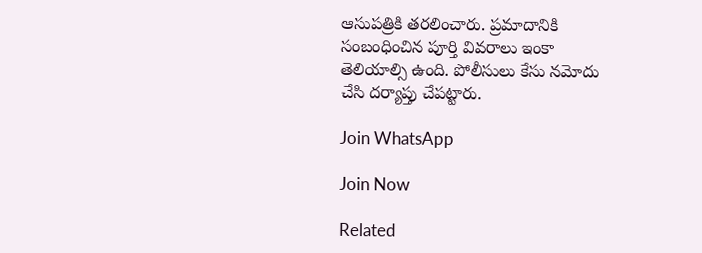ఆసుపత్రికి తరలించారు. ప్రమాదానికి సంబంధించిన పూర్తి వివరాలు ఇంకా తెలియాల్సి ఉంది. పోలీసులు కేసు నమోదు చేసి దర్యాప్తు చేపట్టారు.

Join WhatsApp

Join Now

Related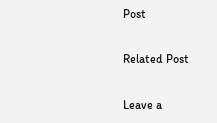Post

Related Post

Leave a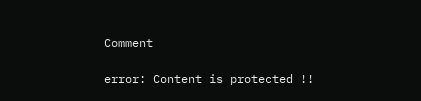Comment

error: Content is protected !!